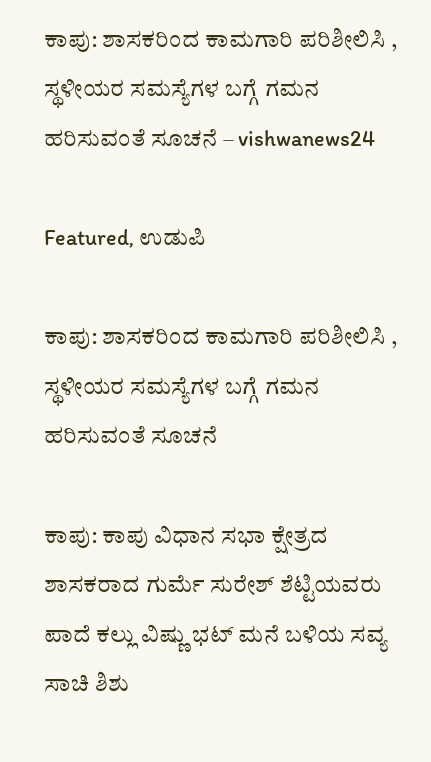ಕಾಪು: ಶಾಸಕರಿಂದ ಕಾಮಗಾರಿ ಪರಿಶೀಲಿಸಿ , ಸ್ಥಳೀಯರ ಸಮಸ್ಯೆಗಳ ಬಗ್ಗೆ ಗಮನ ಹರಿಸುವಂತೆ ಸೂಚನೆ – vishwanews24

Featured, ಉಡುಪಿ

ಕಾಪು: ಶಾಸಕರಿಂದ ಕಾಮಗಾರಿ ಪರಿಶೀಲಿಸಿ , ಸ್ಥಳೀಯರ ಸಮಸ್ಯೆಗಳ ಬಗ್ಗೆ ಗಮನ ಹರಿಸುವಂತೆ ಸೂಚನೆ

ಕಾಪು: ಕಾಪು ವಿಧಾನ ಸಭಾ ಕ್ಷೇತ್ರದ ಶಾಸಕರಾದ ಗುರ್ಮೆ ಸುರೇಶ್ ಶೆಟ್ಟಿಯವರು ಪಾದೆ ಕಲ್ಲು ವಿಷ್ಣು ಭಟ್ ಮನೆ ಬಳಿಯ ಸವ್ಯ ಸಾಚಿ ಶಿಶು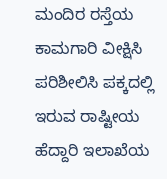ಮಂದಿರ ರಸ್ತೆಯ ಕಾಮಗಾರಿ ವೀಕ್ಷಿಸಿ ಪರಿಶೀಲಿಸಿ ಪಕ್ಕದಲ್ಲಿ ಇರುವ ರಾಷ್ಟೀಯ ಹೆದ್ದಾರಿ ಇಲಾಖೆಯ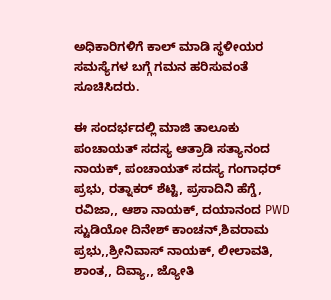ಅಧಿಕಾರಿಗಳಿಗೆ ಕಾಲ್ ಮಾಡಿ ಸ್ಥಳೀಯರ ಸಮಸ್ಯೆಗಳ ಬಗ್ಗೆ ಗಮನ ಹರಿಸುವಂತೆ ಸೂಚಿಸಿದರು.

ಈ ಸಂದರ್ಭದಲ್ಲಿ ಮಾಜಿ ತಾಲೂಕು ಪಂಚಾಯತ್ ಸದಸ್ಯ ಆತ್ರಾಡಿ ಸತ್ಯಾನಂದ ನಾಯಕ್, ಪಂಚಾಯತ್ ಸದಸ್ಯ ಗಂಗಾಧರ್ ಪ್ರಭು, ರತ್ನಾಕರ್ ಶೆಟ್ಟಿ, ಪ್ರಸಾದಿನಿ ಹೆಗ್ಡೆ, ರವಿಜಾ,, ಆಶಾ ನಾಯಕ್, ದಯಾನಂದ PWD ಸ್ಟುಡಿಯೋ ದಿನೇಶ್ ಕಾಂಚನ್,ಶಿವರಾಮ ಪ್ರಭು,,ಶ್ರೀನಿವಾಸ್ ನಾಯಕ್, ಲೀಲಾವತಿ, ಶಾಂತ,, ದಿವ್ಯಾ,, ಜ್ಯೋತಿ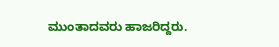ಮುಂತಾದವರು ಹಾಜರಿದ್ದರು.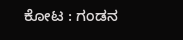ಕೋಟ : ಗಂಡನ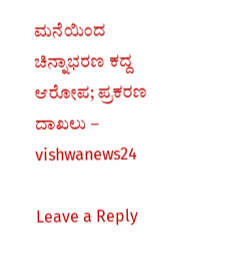ಮನೆಯಿಂದ ಚಿನ್ನಾಭರಣ ಕದ್ದ ಆರೋಪ; ಪ್ರಕರಣ ದಾಖಲು – vishwanews24

Leave a Reply